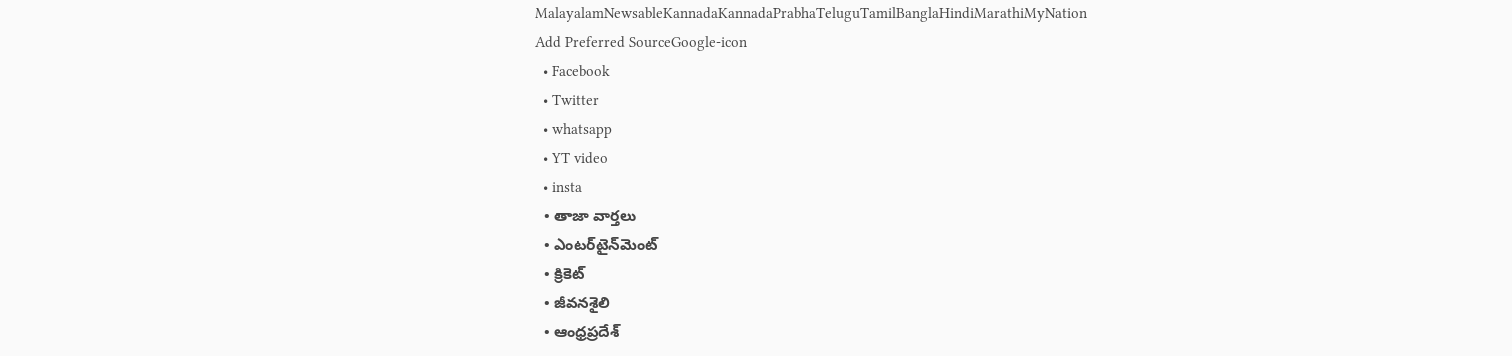MalayalamNewsableKannadaKannadaPrabhaTeluguTamilBanglaHindiMarathiMyNation
Add Preferred SourceGoogle-icon
  • Facebook
  • Twitter
  • whatsapp
  • YT video
  • insta
  • తాజా వార్తలు
  • ఎంటర్‌టైన్‌మెంట్
  • క్రికెట్
  • జీవనశైలి
  • ఆంధ్రప్రదేశ్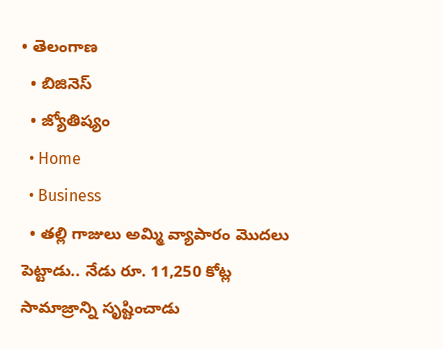• తెలంగాణ
  • బిజినెస్
  • జ్యోతిష్యం
  • Home
  • Business
  • త‌ల్లి గాజులు అమ్మి వ్యాపారం మొద‌లు పెట్టాడు.. నేడు రూ. 11,250 కోట్ల సామాజ్రాన్ని సృష్టించాడు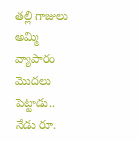త‌ల్లి గాజులు అమ్మి వ్యాపారం మొద‌లు పెట్టాడు.. నేడు రూ.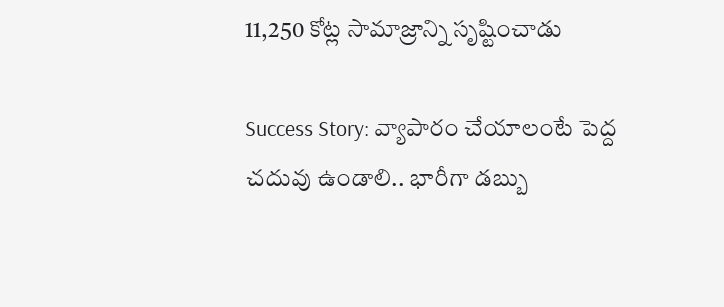11,250 కోట్ల సామాజ్రాన్ని సృష్టించాడు

Success Story: వ్యాపారం చేయాలంటే పెద్ద చదువు ఉండాలి.. భారీగా డబ్బు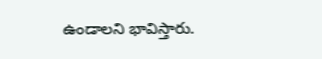ఉండాలని భావిస్తారు.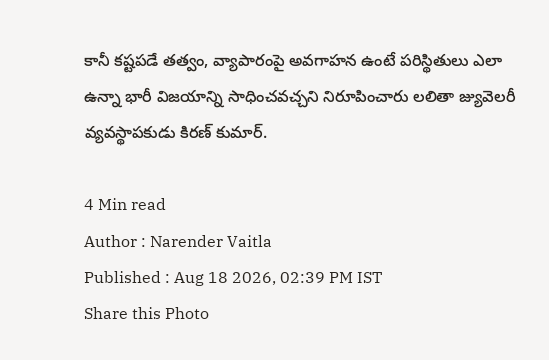కానీ కష్టపడే తత్వం, వ్యాపారంపై అవగాహన ఉంటే ప‌రిస్థితులు ఎలా ఉన్నా భారీ విజయాన్ని సాధించవచ్చని నిరూపించారు లలితా జ్యువెలరీ వ్యవస్థాపకుడు కిరణ్ కుమార్.

4 Min read
Author : Narender Vaitla
Published : Aug 18 2026, 02:39 PM IST
Share this Photo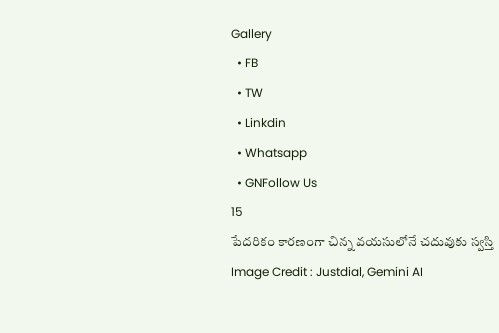Gallery
  • FB
  • TW
  • Linkdin
  • Whatsapp
  • GNFollow Us
15
పేదరికం కారణంగా చిన్న వయసులోనే చదువుకు స్వస్తి
Image Credit : Justdial, Gemini AI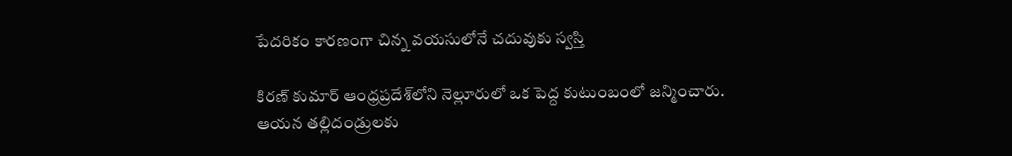పేదరికం కారణంగా చిన్న వయసులోనే చదువుకు స్వస్తి

కిరణ్ కుమార్ ఆంధ్రప్రదేశ్‌లోని నెల్లూరులో ఒక‌ పెద్ద కుటుంబంలో జన్మించారు. ఆయన తల్లిదండ్రులకు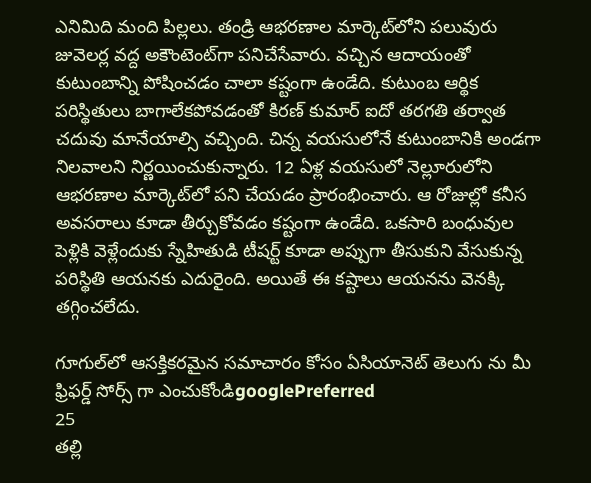ఎనిమిది మంది పిల్లలు. తండ్రి ఆభరణాల మార్కెట్‌లోని పలువురు జువెలర్ల వద్ద అకౌంటెంట్‌గా పనిచేసేవారు. వచ్చిన ఆదాయంతో కుటుంబాన్ని పోషించడం చాలా కష్టంగా ఉండేది. కుటుంబ ఆర్థిక పరిస్థితులు బాగాలేకపోవడంతో కిరణ్ కుమార్ ఐదో తరగతి తర్వాత చదువు మానేయాల్సి వచ్చింది. చిన్న వయసులోనే కుటుంబానికి అండగా నిలవాలని నిర్ణయించుకున్నారు. 12 ఏళ్ల వయసులో నెల్లూరులోని ఆభరణాల మార్కెట్‌లో పని చేయడం ప్రారంభించారు. ఆ రోజుల్లో కనీస అవసరాలు కూడా తీర్చుకోవడం కష్టంగా ఉండేది. ఒకసారి బంధువుల పెళ్లికి వెళ్లేందుకు స్నేహితుడి టీషర్ట్ కూడా అప్పుగా తీసుకుని వేసుకున్న పరిస్థితి ఆయనకు ఎదురైంది. అయితే ఈ కష్టాలు ఆయనను వెనక్కి తగ్గించలేదు.

గూగుల్‌లో ఆసక్తికరమైన సమాచారం కోసం ఏసియానెట్ తెలుగు ను మీ ఫ్రిఫర్డ్ సోర్స్ గా ఎంచుకోండిgooglePreferred
25
తల్లి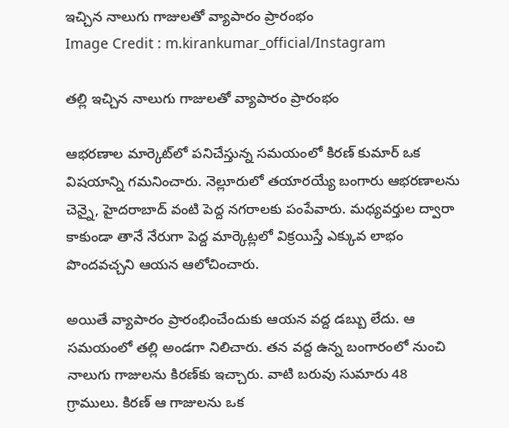ఇచ్చిన నాలుగు గాజులతో వ్యాపారం ప్రారంభం
Image Credit : m.kirankumar_official/Instagram

తల్లి ఇచ్చిన నాలుగు గాజులతో వ్యాపారం ప్రారంభం

ఆభరణాల మార్కెట్‌లో పనిచేస్తున్న సమయంలో కిరణ్ కుమార్ ఒక విషయాన్ని గమనించారు. నెల్లూరులో తయారయ్యే బంగారు ఆభరణాలను చెన్నై, హైదరాబాద్ వంటి పెద్ద నగరాలకు పంపేవారు. మధ్యవర్తుల ద్వారా కాకుండా తానే నేరుగా పెద్ద మార్కెట్లలో విక్రయిస్తే ఎక్కువ లాభం పొందవచ్చని ఆయన ఆలోచించారు.

అయితే వ్యాపారం ప్రారంభించేందుకు ఆయన వద్ద డబ్బు లేదు. ఆ సమయంలో తల్లి అండగా నిలిచారు. తన వద్ద ఉన్న బంగారంలో నుంచి నాలుగు గాజులను కిరణ్‌కు ఇచ్చారు. వాటి బరువు సుమారు 48 గ్రాములు. కిరణ్ ఆ గాజులను ఒక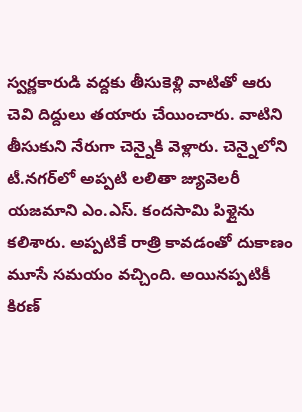స్వర్ణకారుడి వద్దకు తీసుకెళ్లి వాటితో ఆరు చెవి దిద్దులు తయారు చేయించారు. వాటిని తీసుకుని నేరుగా చెన్నైకి వెళ్లారు. చెన్నైలోని టీ.నగర్‌లో అప్పటి లలితా జ్యువెలరీ యజమాని ఎం.ఎస్. కందసామి పిళ్లైను కలిశారు. అప్పటికే రాత్రి కావడంతో దుకాణం మూసే సమయం వచ్చింది. అయినప్పటికీ కిరణ్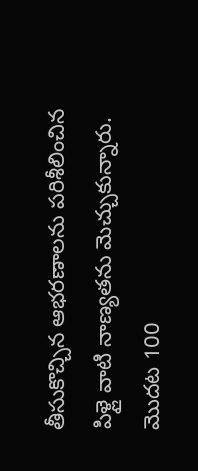తీసుకొచ్చిన ఆభరణాలను పరిశీలించిన పిళ్లై వాటి నాణ్యతను మెచ్చుకున్నారు. మొదట 100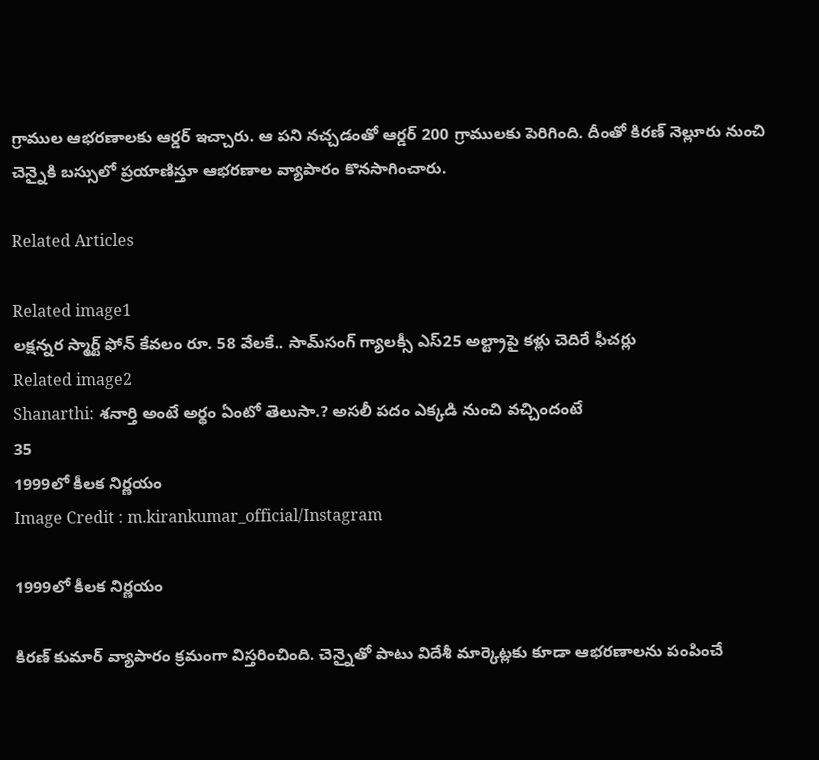గ్రాముల ఆభరణాలకు ఆర్డర్ ఇచ్చారు. ఆ పని నచ్చడంతో ఆర్డర్ 200 గ్రాములకు పెరిగింది. దీంతో కిరణ్ నెల్లూరు నుంచి చెన్నైకి బ‌స్సులో ప్రయాణిస్తూ ఆభరణాల వ్యాపారం కొనసాగించారు.

Related Articles

Related image1
ల‌క్ష‌న్న‌ర స్మార్ట్ ఫోన్ కేవ‌లం రూ. 58 వేల‌కే.. సామ్‌సంగ్ గ్యాల‌క్సీ ఎస్‌25 అల్ట్రాపై క‌ళ్లు చెదిరే ఫీచ‌ర్లు
Related image2
Shanarthi: శ‌నార్తి అంటే అర్థం ఏంటో తెలుసా.? అస‌లీ ప‌దం ఎక్క‌డి నుంచి వ‌చ్చిందంటే
35
1999లో కీలక నిర్ణయం
Image Credit : m.kirankumar_official/Instagram

1999లో కీలక నిర్ణయం

కిరణ్ కుమార్ వ్యాపారం క్రమంగా విస్తరించింది. చెన్నైతో పాటు విదేశీ మార్కెట్లకు కూడా ఆభరణాలను పంపించే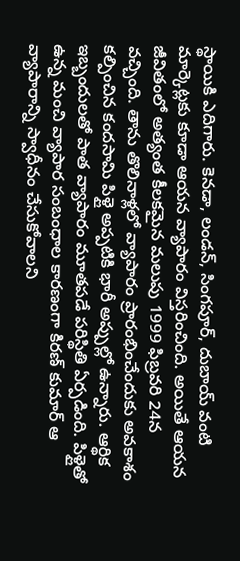స్థాయికి ఎదిగారు. కెనడా, లండన్, సింగపూర్, దుబాయ్ వంటి మార్కెట్లకు కూడా ఆయన వ్యాపారం విస్తరించింది. అయితే ఆయన జీవితంలో అత్యంత కీలకమైన మలుపు 1999 ఫిబ్రవరి 24న వచ్చింది. తాను తొలినాళ్లలో వ్యాపారం ప్రారంభించేందుకు అవకాశం కల్పించిన కందసామి పిళ్లై అప్పటికి భారీ అప్పుల్లో ఉన్నారు. ఆర్థిక ఇబ్బందులతో పాత వ్యాపారం మూతపడే పరిస్థితి ఏర్పడింది. పిళ్లైతో ఉన్న మంచి వ్యాపార సంబంధాల కారణంగా కిరణ్ కుమార్ ఆ వ్యాపారాన్ని స్వాధీనం చేసుకోవాలని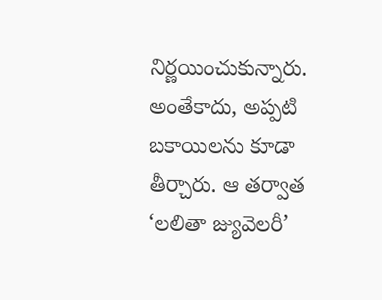నిర్ణయించుకున్నారు. అంతేకాదు, అప్పటి బకాయిలను కూడా తీర్చారు. ఆ తర్వాత ‘లలితా జ్యువెలరీ’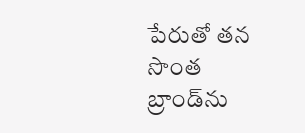పేరుతో తన సొంత బ్రాండ్‌ను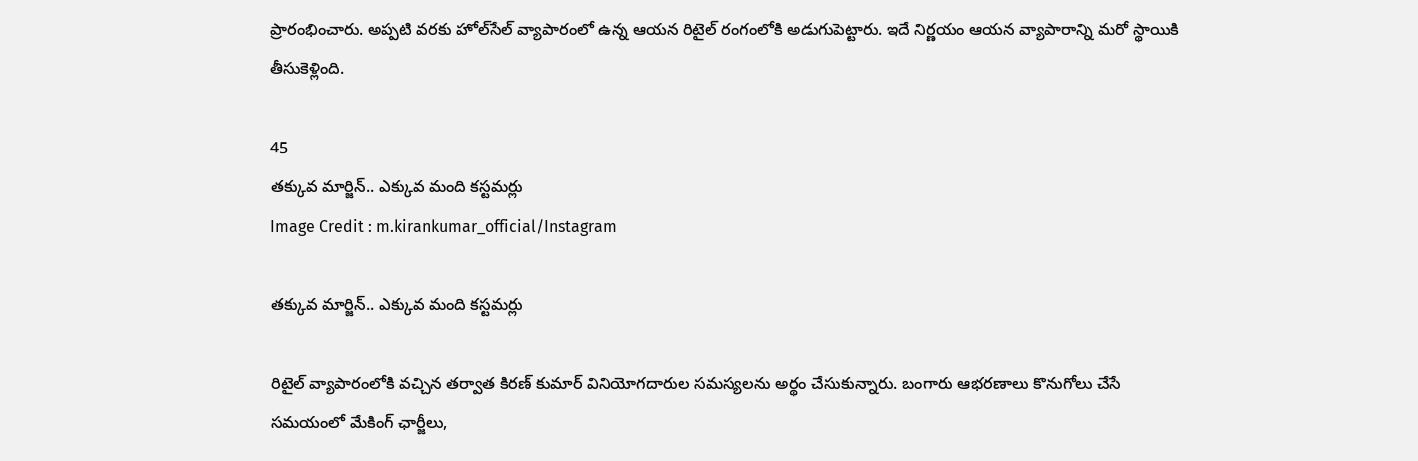ప్రారంభించారు. అప్పటి వరకు హోల్‌సేల్ వ్యాపారంలో ఉన్న ఆయన రిటైల్ రంగంలోకి అడుగుపెట్టారు. ఇదే నిర్ణయం ఆయన వ్యాపారాన్ని మరో స్థాయికి తీసుకెళ్లింది.

45
తక్కువ మార్జిన్.. ఎక్కువ మంది కస్టమర్లు
Image Credit : m.kirankumar_official/Instagram

తక్కువ మార్జిన్.. ఎక్కువ మంది కస్టమర్లు

రిటైల్ వ్యాపారంలోకి వచ్చిన తర్వాత కిరణ్ కుమార్ వినియోగదారుల సమస్యలను అర్థం చేసుకున్నారు. బంగారు ఆభరణాలు కొనుగోలు చేసే సమయంలో మేకింగ్ ఛార్జీలు,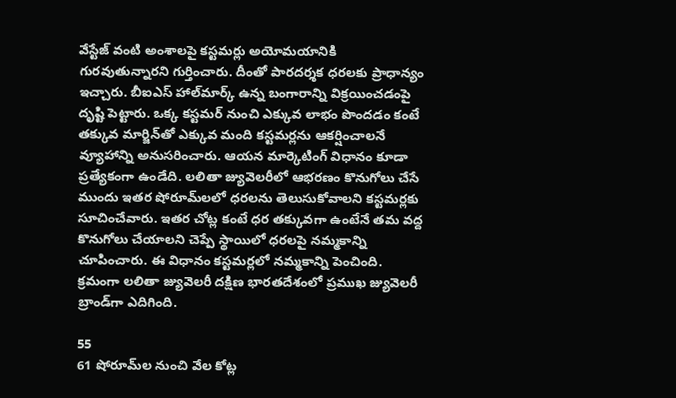వేస్టేజ్ వంటి అంశాలపై కస్టమర్లు అయోమయానికి గురవుతున్నారని గుర్తించారు. దీంతో పారదర్శక ధరలకు ప్రాధాన్యం ఇచ్చారు. బీఐఎస్ హాల్‌మార్క్ ఉన్న బంగారాన్ని విక్రయించడంపై దృష్టి పెట్టారు. ఒక్క కస్టమర్ నుంచి ఎక్కువ లాభం పొందడం కంటే తక్కువ మార్జిన్‌తో ఎక్కువ మంది కస్టమర్లను ఆకర్షించాలనే వ్యూహాన్ని అనుసరించారు. ఆయన మార్కెటింగ్ విధానం కూడా ప్రత్యేకంగా ఉండేది. లలితా జ్యువెలరీలో ఆభరణం కొనుగోలు చేసే ముందు ఇతర షోరూమ్‌లలో ధరలను తెలుసుకోవాలని కస్టమర్లకు సూచించేవారు. ఇతర చోట్ల కంటే ధర తక్కువగా ఉంటేనే తమ వద్ద కొనుగోలు చేయాలని చెప్పే స్థాయిలో ధరలపై నమ్మకాన్ని చూపించారు. ఈ విధానం కస్టమర్లలో నమ్మకాన్ని పెంచింది. క్రమంగా లలితా జ్యువెలరీ దక్షిణ భారతదేశంలో ప్రముఖ జ్యువెలరీ బ్రాండ్‌గా ఎదిగింది.

55
61 షోరూమ్‌ల నుంచి వేల కోట్ల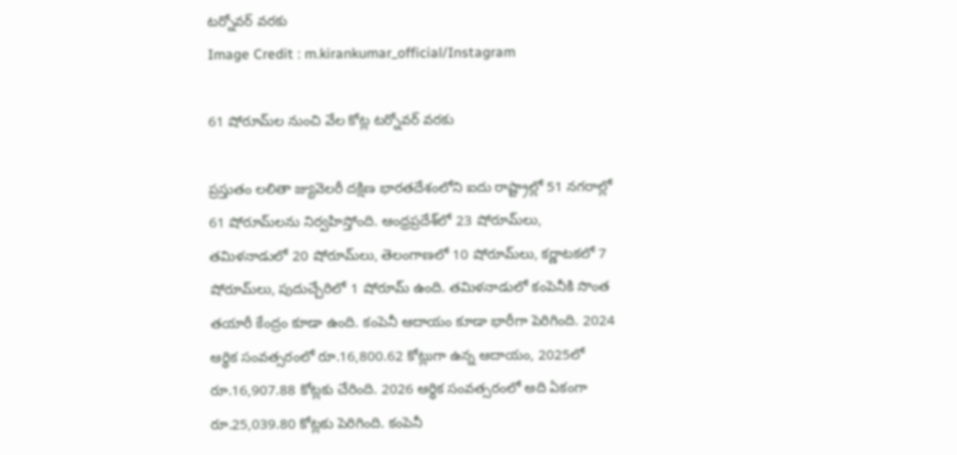టర్నోవర్ వరకు
Image Credit : m.kirankumar_official/Instagram

61 షోరూమ్‌ల నుంచి వేల కోట్ల టర్నోవర్ వరకు

ప్రస్తుతం లలితా జ్యువెలరీ దక్షిణ భారతదేశంలోని ఐదు రాష్ట్రాల్లో 51 నగరాల్లో 61 షోరూమ్‌లను నిర్వహిస్తోంది. ఆంధ్రప్రదేశ్‌లో 23 షోరూమ్‌లు, తమిళనాడులో 20 షోరూమ్‌లు, తెలంగాణలో 10 షోరూమ్‌లు, కర్ణాటకలో 7 షోరూమ్‌లు, పుదుచ్చేరిలో 1 షోరూమ్ ఉంది. తమిళనాడులో కంపెనీకి సొంత తయారీ కేంద్రం కూడా ఉంది. కంపెనీ ఆదాయం కూడా భారీగా పెరిగింది. 2024 ఆర్థిక సంవత్సరంలో రూ.16,800.62 కోట్లుగా ఉన్న ఆదాయం, 2025లో రూ.16,907.88 కోట్లకు చేరింది. 2026 ఆర్థిక సంవత్సరంలో అది ఏకంగా రూ.25,039.80 కోట్లకు పెరిగింది. కంపెనీ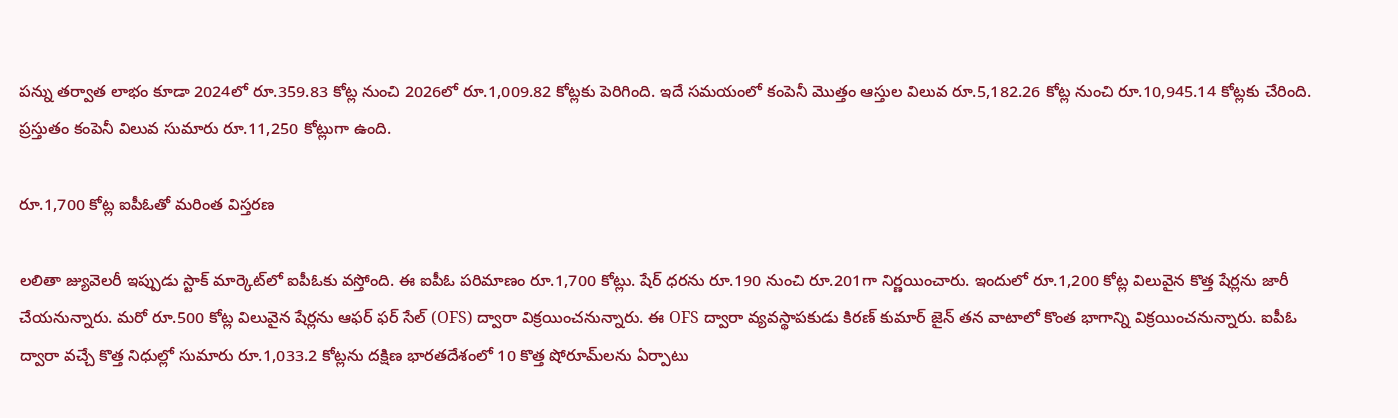పన్ను తర్వాత లాభం కూడా 2024లో రూ.359.83 కోట్ల నుంచి 2026లో రూ.1,009.82 కోట్లకు పెరిగింది. ఇదే సమయంలో కంపెనీ మొత్తం ఆస్తుల విలువ రూ.5,182.26 కోట్ల నుంచి రూ.10,945.14 కోట్లకు చేరింది. ప్ర‌స్తుతం కంపెనీ విలువ సుమారు రూ.11,250 కోట్లుగా ఉంది.

రూ.1,700 కోట్ల ఐపీఓతో మరింత విస్తరణ

లలితా జ్యువెలరీ ఇప్పుడు స్టాక్ మార్కెట్‌లో ఐపీఓకు వస్తోంది. ఈ ఐపీఓ పరిమాణం రూ.1,700 కోట్లు. షేర్ ధరను రూ.190 నుంచి రూ.201గా నిర్ణయించారు. ఇందులో రూ.1,200 కోట్ల విలువైన కొత్త షేర్లను జారీ చేయనున్నారు. మరో రూ.500 కోట్ల విలువైన షేర్లను ఆఫర్ ఫర్ సేల్ (OFS) ద్వారా విక్రయించనున్నారు. ఈ OFS ద్వారా వ్యవస్థాపకుడు కిరణ్ కుమార్ జైన్ తన వాటాలో కొంత భాగాన్ని విక్రయించనున్నారు. ఐపీఓ ద్వారా వచ్చే కొత్త నిధుల్లో సుమారు రూ.1,033.2 కోట్లను దక్షిణ భారతదేశంలో 10 కొత్త షోరూమ్‌లను ఏర్పాటు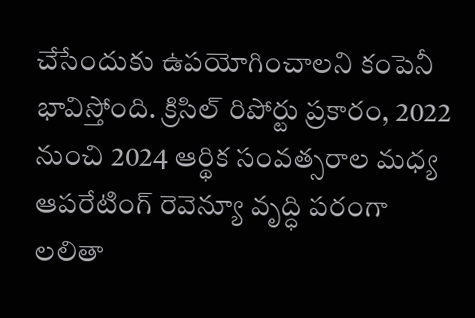చేసేందుకు ఉపయోగించాలని కంపెనీ భావిస్తోంది. క్రిసిల్ రిపోర్టు ప్రకారం, 2022 నుంచి 2024 ఆర్థిక సంవత్సరాల మధ్య ఆపరేటింగ్ రెవెన్యూ వృద్ధి పరంగా లలితా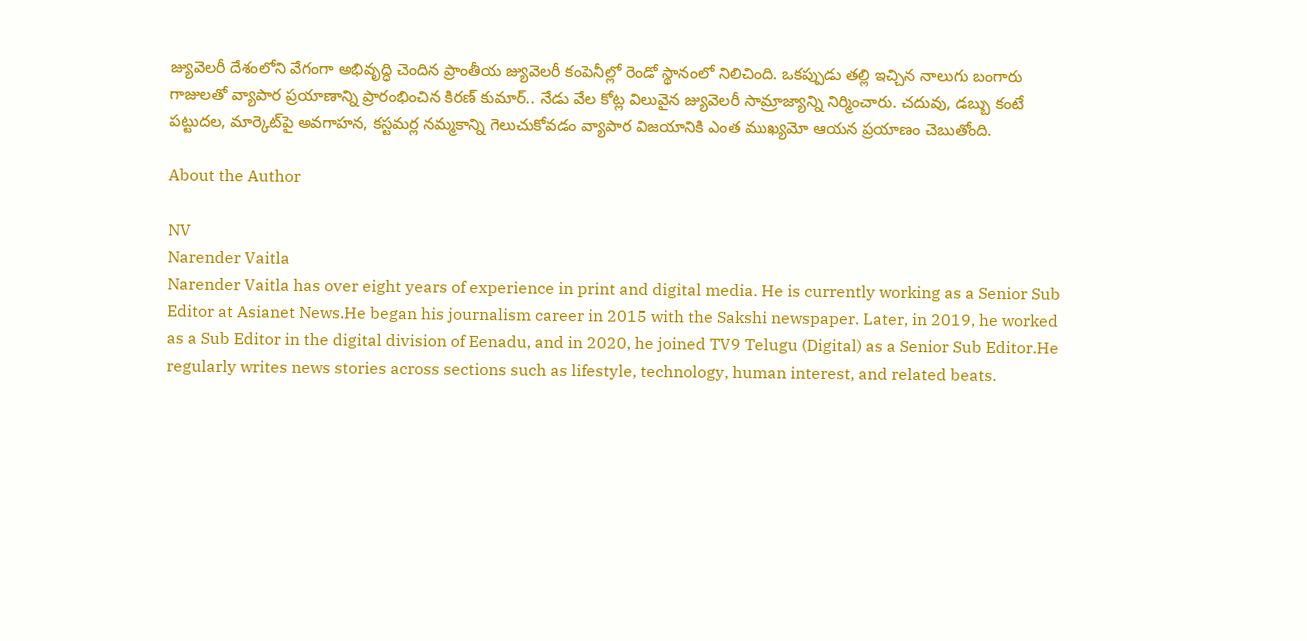జ్యువెలరీ దేశంలోని వేగంగా అభివృద్ధి చెందిన ప్రాంతీయ జ్యువెలరీ కంపెనీల్లో రెండో స్థానంలో నిలిచింది. ఒకప్పుడు తల్లి ఇచ్చిన నాలుగు బంగారు గాజులతో వ్యాపార ప్రయాణాన్ని ప్రారంభించిన కిరణ్ కుమార్.. నేడు వేల కోట్ల విలువైన జ్యువెలరీ సామ్రాజ్యాన్ని నిర్మించారు. చదువు, డబ్బు కంటే పట్టుదల, మార్కెట్‌పై అవగాహన, కస్టమర్ల నమ్మకాన్ని గెలుచుకోవడం వ్యాపార విజయానికి ఎంత ముఖ్యమో ఆయన ప్రయాణం చెబుతోంది.

About the Author

NV
Narender Vaitla
Narender Vaitla has over eight years of experience in print and digital media. He is currently working as a Senior Sub Editor at Asianet News.He began his journalism career in 2015 with the Sakshi newspaper. Later, in 2019, he worked as a Sub Editor in the digital division of Eenadu, and in 2020, he joined TV9 Telugu (Digital) as a Senior Sub Editor.He regularly writes news stories across sections such as lifestyle, technology, human interest, and related beats.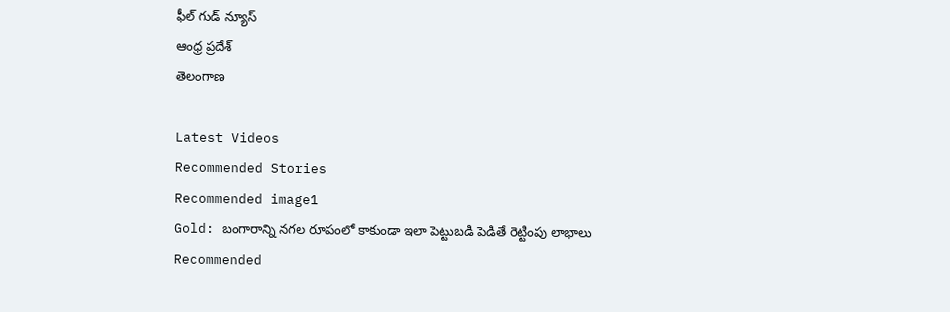ఫీల్ గుడ్ న్యూస్
ఆంధ్ర ప్రదేశ్
తెలంగాణ

Latest Videos
Recommended Stories
Recommended image1
Gold: బంగారాన్ని నగల రూపంలో కాకుండా ఇలా పెట్టుబడి పెడితే రెట్టింపు లాభాలు
Recommended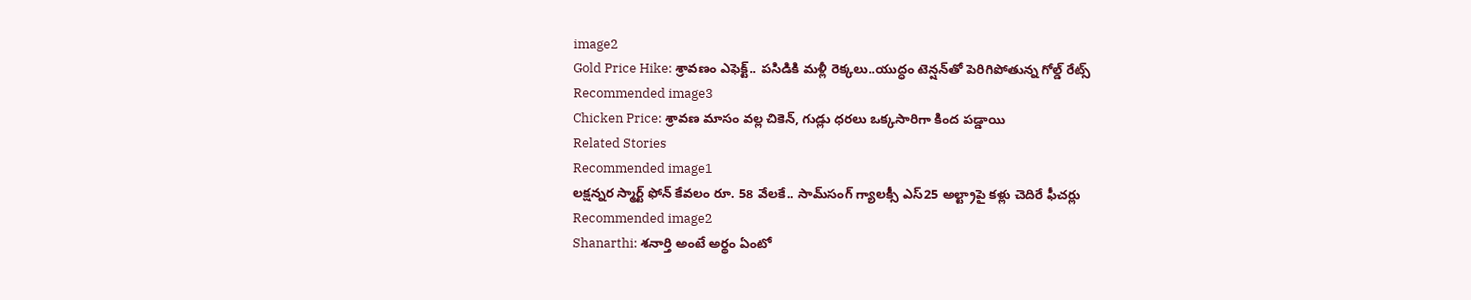image2
Gold Price Hike: శ్రావణం ఎఫెక్ట్.. పసిడికి మళ్లీ రెక్కలు..యుద్ధం టెన్షన్‌తో పెరిగిపోతున్న గోల్డ్ రేట్స్
Recommended image3
Chicken Price: శ్రావణ మాసం వల్ల చికెన్, గుడ్లు ధరలు ఒక్కసారిగా కింద పడ్డాయి
Related Stories
Recommended image1
ల‌క్ష‌న్న‌ర స్మార్ట్ ఫోన్ కేవ‌లం రూ. 58 వేల‌కే.. సామ్‌సంగ్ గ్యాల‌క్సీ ఎస్‌25 అల్ట్రాపై క‌ళ్లు చెదిరే ఫీచ‌ర్లు
Recommended image2
Shanarthi: శ‌నార్తి అంటే అర్థం ఏంటో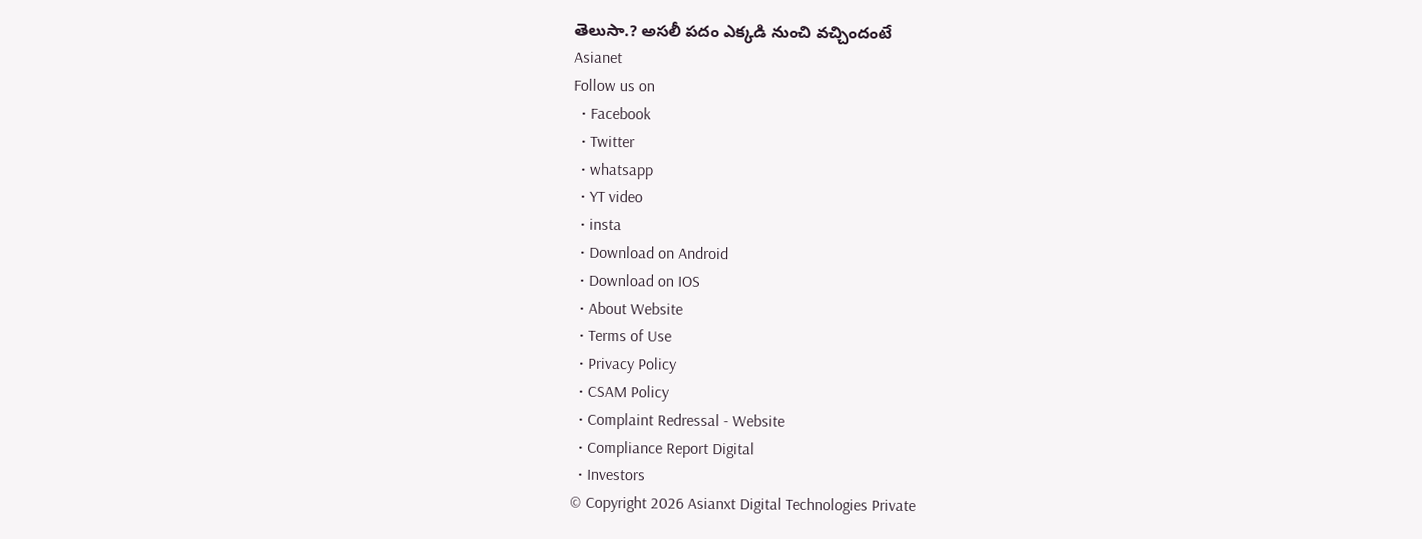తెలుసా.? అస‌లీ ప‌దం ఎక్క‌డి నుంచి వ‌చ్చిందంటే
Asianet
Follow us on
  • Facebook
  • Twitter
  • whatsapp
  • YT video
  • insta
  • Download on Android
  • Download on IOS
  • About Website
  • Terms of Use
  • Privacy Policy
  • CSAM Policy
  • Complaint Redressal - Website
  • Compliance Report Digital
  • Investors
© Copyright 2026 Asianxt Digital Technologies Private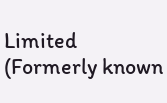Limited (Formerly known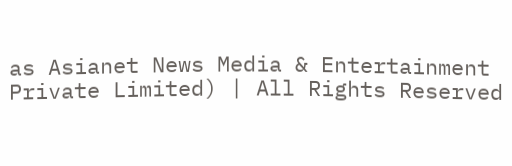as Asianet News Media & Entertainment Private Limited) | All Rights Reserved